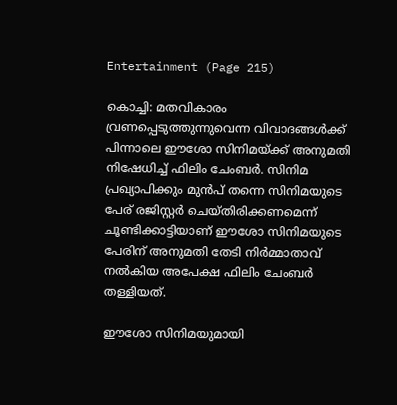Entertainment (Page 215)

കൊച്ചി: മതവികാരം വ്രണപ്പെടുത്തുന്നുവെന്ന വിവാദങ്ങള്‍ക്ക് പിന്നാലെ ഈശോ സിനിമയ്ക്ക് അനുമതി നിഷേധിച്ച് ഫിലിം ചേംബര്‍. സിനിമ പ്രഖ്യാപിക്കും മുന്‍പ് തന്നെ സിനിമയുടെ പേര് രജിസ്റ്റര്‍ ചെയ്തിരിക്കണമെന്ന് ചൂണ്ടിക്കാട്ടിയാണ് ഈശോ സിനിമയുടെ പേരിന് അനുമതി തേടി നിര്‍മ്മാതാവ് നല്‍കിയ അപേക്ഷ ഫിലിം ചേംബര്‍ തള്ളിയത്.

ഈശോ സിനിമയുമായി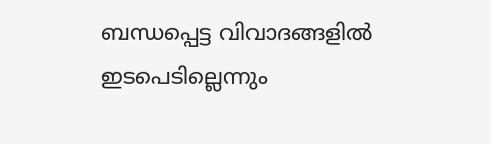ബന്ധപ്പെട്ട വിവാദങ്ങളില്‍ ഇടപെടില്ലെന്നും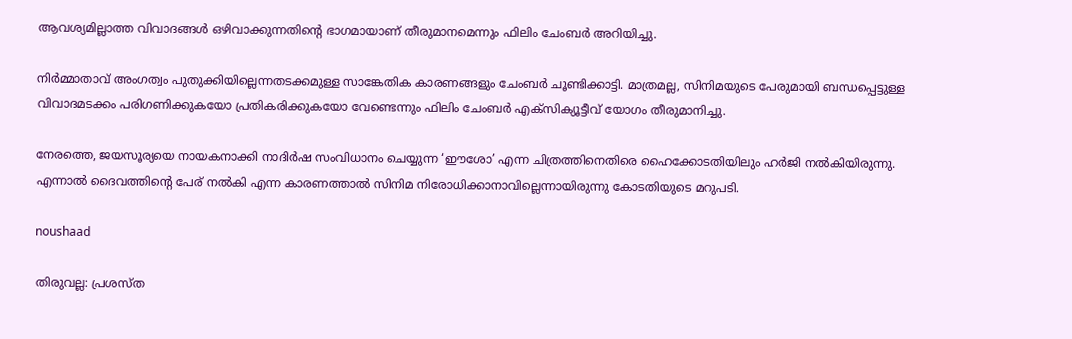ആവശ്യമില്ലാത്ത വിവാദങ്ങള്‍ ഒഴിവാക്കുന്നതിന്റെ ഭാഗമായാണ് തീരുമാനമെന്നും ഫിലിം ചേംബര്‍ അറിയിച്ചു.

നിര്‍മ്മാതാവ് അംഗത്വം പുതുക്കിയില്ലെന്നതടക്കമുള്ള സാങ്കേതിക കാരണങ്ങളും ചേംബര്‍ ചൂണ്ടിക്കാട്ടി. മാത്രമല്ല, സിനിമയുടെ പേരുമായി ബന്ധപ്പെട്ടുള്ള വിവാദമടക്കം പരിഗണിക്കുകയോ പ്രതികരിക്കുകയോ വേണ്ടെന്നും ഫിലിം ചേംബര്‍ എക്സിക്യൂട്ടീവ് യോഗം തീരുമാനിച്ചു.

നേരത്തെ, ജയസൂര്യയെ നായകനാക്കി നാദിര്‍ഷ സംവിധാനം ചെയ്യുന്ന ‘ഈശോ’ എന്ന ചിത്രത്തിനെതിരെ ഹൈക്കോടതിയിലും ഹര്‍ജി നല്‍കിയിരുന്നു. എന്നാല്‍ ദൈവത്തിന്റെ പേര് നല്‍കി എന്ന കാരണത്താല്‍ സിനിമ നിരോധിക്കാനാവില്ലെന്നായിരുന്നു കോടതിയുടെ മറുപടി.

noushaad

തിരുവല്ല: പ്രശസ്ത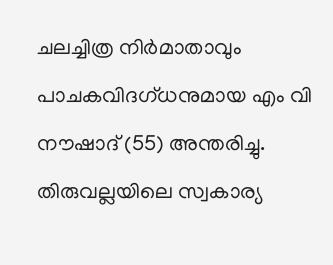ചലച്ചിത്ര നിര്‍മാതാവും പാചകവിദഗ്ധനുമായ എം വി നൗഷാദ് (55) അന്തരിച്ചു. തിരുവല്ലയിലെ സ്വകാര്യ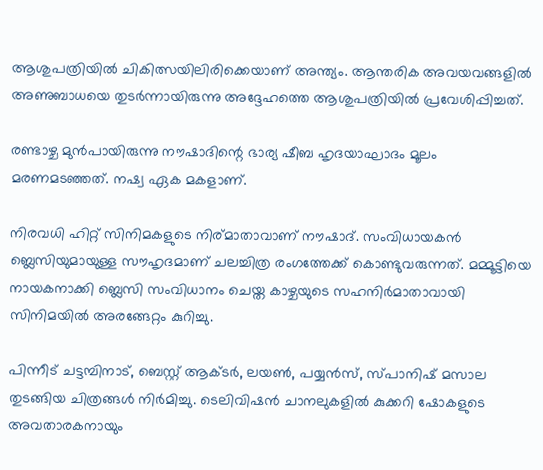ആശുപത്രിയില്‍ ചികിത്സയിലിരിക്കെയാണ് അന്ത്യം. ആന്തരിക അവയവങ്ങളില്‍ അണുബാധയെ തുടര്‍ന്നായിരുന്നു അദ്ദേഹത്തെ ആശുപത്രിയില്‍ പ്രവേശിപ്പിച്ചത്.

രണ്ടാഴ്ച മുന്‍പായിരുന്നു നൗഷാദിന്റെ ഭാര്യ ഷീബ ഹൃദയാഘാദം മൂലം മരണമടഞ്ഞത്. നഷ്വ ഏക മകളാണ്.

നിരവധി ഹിറ്റ് സിനിമകളുടെ നിര്മാതാവാണ് നൗഷാദ്. സംവിധായകന്‍ ബ്ലെസിയുമായുള്ള സൗഹൃദമാണ് ചലച്ചിത്ര രംഗത്തേക്ക് കൊണ്ടുവരുന്നത്. മമ്മൂട്ടിയെ നായകനാക്കി ബ്ലെസി സംവിധാനം ചെയ്ത കാഴ്ചയുടെ സഹനിര്‍മാതാവായി സിനിമയില്‍ അരങ്ങേറ്റം കുറിച്ചു.

പിന്നീട് ചട്ടമ്പിനാട്, ബെസ്റ്റ് ആക്ടര്‍, ലയണ്‍, പയ്യന്‍സ്, സ്പാനിഷ് മസാല തുടങ്ങിയ ചിത്രങ്ങള്‍ നിര്‍മിച്ചു. ടെലിവിഷന്‍ ചാനലുകളില്‍ കുക്കറി ഷോകളുടെ അവതാരകനായും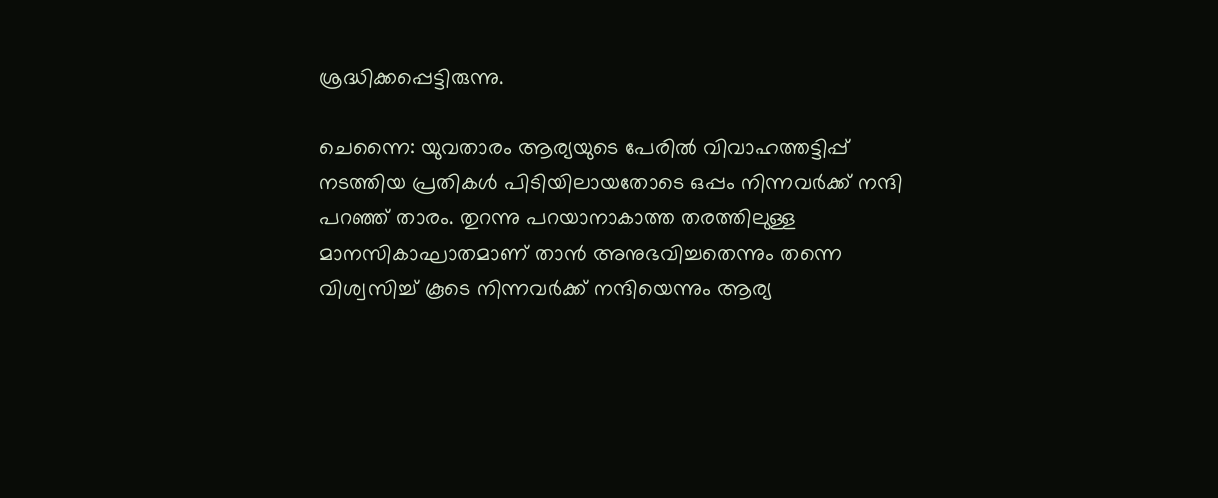ശ്രദ്ധിക്കപ്പെട്ടിരുന്നു.

ചെന്നൈ: യുവതാരം ആര്യയുടെ പേരില്‍ വിവാഹത്തട്ടിപ്പ് നടത്തിയ പ്രതികള്‍ പിടിയിലായതോടെ ഒപ്പം നിന്നവര്‍ക്ക് നന്ദി പറഞ്ഞ് താരം. തുറന്നു പറയാനാകാത്ത തരത്തിലുള്ള മാനസികാഘാതമാണ് താന്‍ അനുഭവിച്ചതെന്നും തന്നെ വിശ്വസിച്ച് കൂടെ നിന്നവര്‍ക്ക് നന്ദിയെന്നും ആര്യ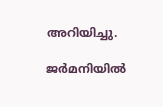അറിയിച്ചു.

ജര്‍മനിയില്‍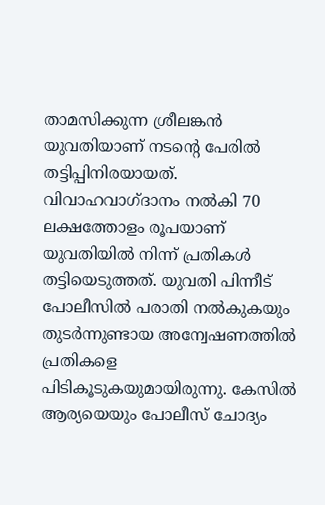താമസിക്കുന്ന ശ്രീലങ്കന്‍ യുവതിയാണ് നടന്റെ പേരില്‍ തട്ടിപ്പിനിരയായത്. വിവാഹവാഗ്ദാനം നല്‍കി 70 ലക്ഷത്തോളം രൂപയാണ് യുവതിയില്‍ നിന്ന് പ്രതികള്‍ തട്ടിയെടുത്തത്. യുവതി പിന്നീട് പോലീസില്‍ പരാതി നല്‍കുകയും തുടര്‍ന്നുണ്ടായ അന്വേഷണത്തില്‍ പ്രതികളെ പിടികൂടുകയുമായിരുന്നു. കേസില്‍ ആര്യയെയും പോലീസ് ചോദ്യം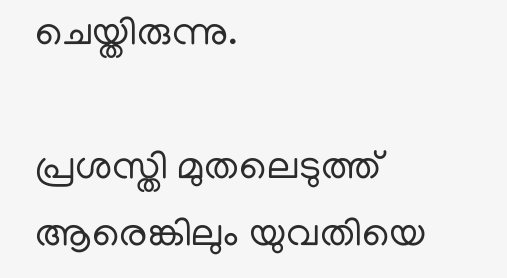ചെയ്തിരുന്നു.

പ്രശസ്തി മുതലെടുത്ത് ആരെങ്കിലും യുവതിയെ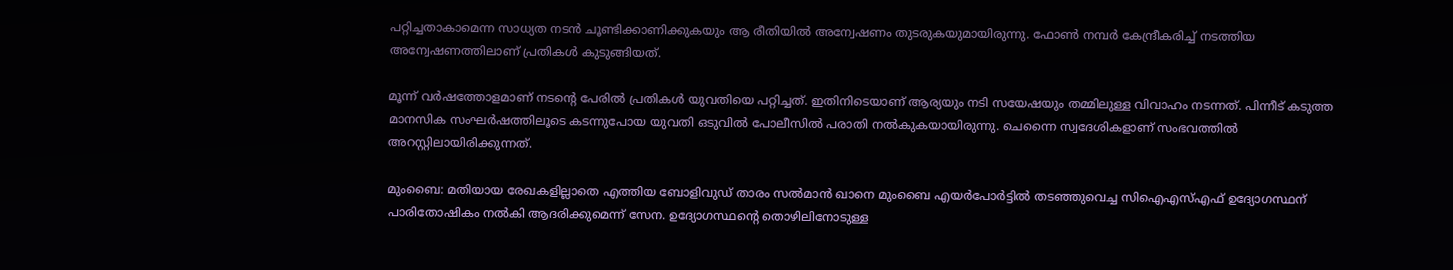പറ്റിച്ചതാകാമെന്ന സാധ്യത നടന്‍ ചൂണ്ടിക്കാണിക്കുകയും ആ രീതിയില്‍ അന്വേഷണം തുടരുകയുമായിരുന്നു. ഫോണ്‍ നമ്പര്‍ കേന്ദ്രീകരിച്ച് നടത്തിയ അന്വേഷണത്തിലാണ് പ്രതികള്‍ കുടുങ്ങിയത്.

മൂന്ന് വര്‍ഷത്തോളമാണ് നടന്റെ പേരില്‍ പ്രതികള്‍ യുവതിയെ പറ്റിച്ചത്. ഇതിനിടെയാണ് ആര്യയും നടി സയേഷയും തമ്മിലുള്ള വിവാഹം നടന്നത്. പിന്നീട് കടുത്ത മാനസിക സംഘര്‍ഷത്തിലൂടെ കടന്നുപോയ യുവതി ഒടുവില്‍ പോലീസില്‍ പരാതി നല്‍കുകയായിരുന്നു. ചെന്നൈ സ്വദേശികളാണ് സംഭവത്തില്‍ അറസ്റ്റിലായിരിക്കുന്നത്.

മുംബൈ: മതിയായ രേഖകളില്ലാതെ എത്തിയ ബോളിവുഡ് താരം സല്‍മാന്‍ ഖാനെ മുംബൈ എയര്‍പോര്‍ട്ടില്‍ തടഞ്ഞുവെച്ച സിഐഎസ്എഫ് ഉദ്യോഗസ്ഥന് പാരിതോഷികം നല്‍കി ആദരിക്കുമെന്ന് സേന. ഉദ്യോഗസ്ഥന്റെ തൊഴിലിനോടുള്ള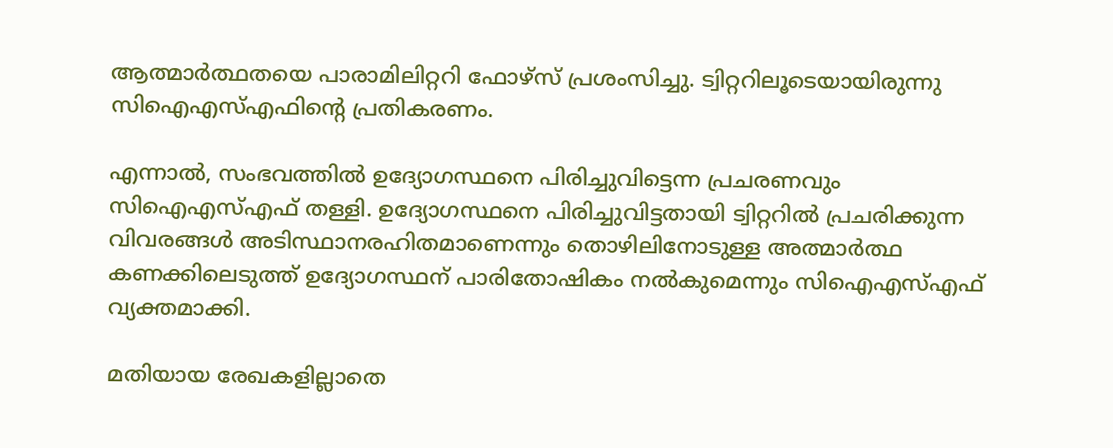ആത്മാര്‍ത്ഥതയെ പാരാമിലിറ്ററി ഫോഴ്സ് പ്രശംസിച്ചു. ട്വിറ്ററിലൂടെയായിരുന്നു സിഐഎസ്എഫിന്റെ പ്രതികരണം.

എന്നാല്‍, സംഭവത്തില്‍ ഉദ്യോഗസ്ഥനെ പിരിച്ചുവിട്ടെന്ന പ്രചരണവും സിഐഎസ്എഫ് തള്ളി. ഉദ്യോഗസ്ഥനെ പിരിച്ചുവിട്ടതായി ട്വിറ്ററില്‍ പ്രചരിക്കുന്ന വിവരങ്ങള്‍ അടിസ്ഥാനരഹിതമാണെന്നും തൊഴിലിനോടുള്ള അത്മാര്‍ത്ഥ കണക്കിലെടുത്ത് ഉദ്യോഗസ്ഥന് പാരിതോഷികം നല്‍കുമെന്നും സിഐഎസ്എഫ് വ്യക്തമാക്കി.

മതിയായ രേഖകളില്ലാതെ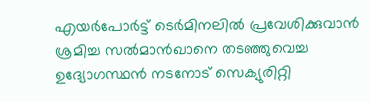എയര്‍പോര്‍ട്ട് ടെര്‍മിനലില്‍ പ്രവേശിക്കുവാന്‍ ശ്രമിച്ച സല്‍മാന്‍ഖാനെ തടഞ്ഞുവെച്ച ഉദ്യോഗസ്ഥന്‍ നടനോട് സെക്യുരിറ്റി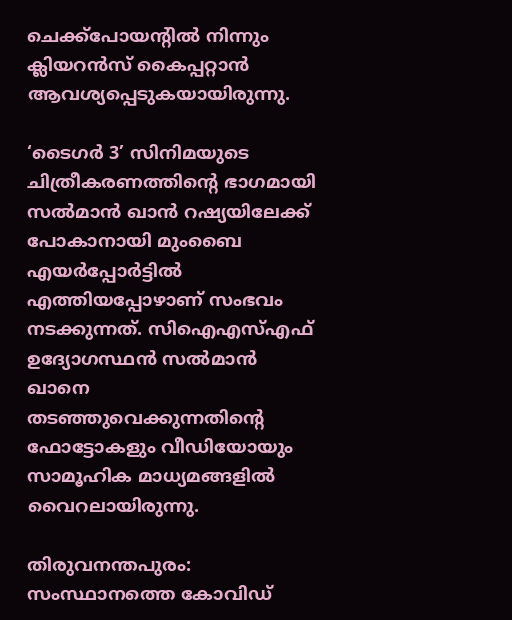ചെക്ക്‌പോയന്റില്‍ നിന്നും ക്ലിയറന്‍സ് കൈപ്പറ്റാന്‍ ആവശ്യപ്പെടുകയായിരുന്നു.

‘ടൈഗര്‍ 3’ സിനിമയുടെ ചിത്രീകരണത്തിന്റെ ഭാഗമായി സല്‍മാന്‍ ഖാന്‍ റഷ്യയിലേക്ക് പോകാനായി മുംബൈ എയര്‍പ്പോര്‍ട്ടില്‍ എത്തിയപ്പോഴാണ് സംഭവം നടക്കുന്നത്. സിഐഎസ്എഫ് ഉദ്യോഗസ്ഥന്‍ സല്‍മാന്‍ ഖാനെ തടഞ്ഞുവെക്കുന്നതിന്റെ ഫോട്ടോകളും വീഡിയോയും സാമൂഹിക മാധ്യമങ്ങളില്‍ വൈറലായിരുന്നു.

തിരുവനന്തപുരം: സംസ്ഥാനത്തെ കോവിഡ്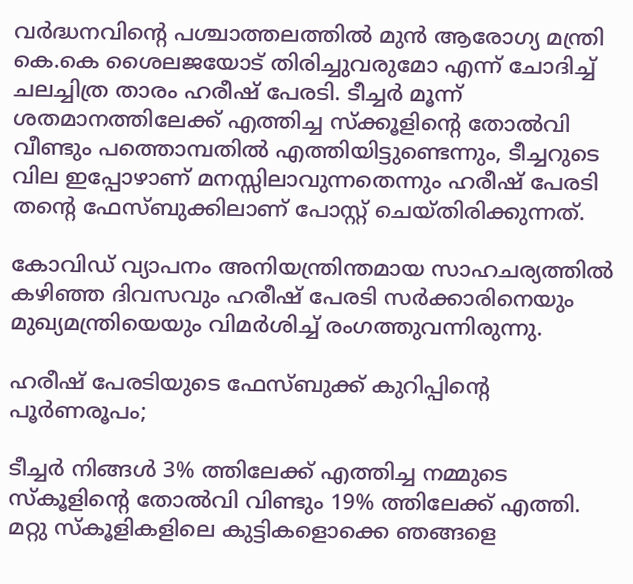വര്‍ദ്ധനവിന്റെ പശ്ചാത്തലത്തില്‍ മുന്‍ ആരോഗ്യ മന്ത്രി കെ.കെ ശൈലജയോട് തിരിച്ചുവരുമോ എന്ന് ചോദിച്ച് ചലച്ചിത്ര താരം ഹരീഷ് പേരടി. ടീച്ചര്‍ മൂന്ന് ശതമാനത്തിലേക്ക് എത്തിച്ച സ്‌ക്കൂളിന്റെ തോല്‍വി വീണ്ടും പത്തൊമ്പതില്‍ എത്തിയിട്ടുണ്ടെന്നും, ടീച്ചറുടെ വില ഇപ്പോഴാണ് മനസ്സിലാവുന്നതെന്നും ഹരീഷ് പേരടി തന്റെ ഫേസ്ബുക്കിലാണ് പോസ്റ്റ് ചെയ്തിരിക്കുന്നത്.

കോവിഡ് വ്യാപനം അനിയന്ത്രിന്തമായ സാഹചര്യത്തില്‍ കഴിഞ്ഞ ദിവസവും ഹരീഷ് പേരടി സര്‍ക്കാരിനെയും മുഖ്യമന്ത്രിയെയും വിമര്‍ശിച്ച് രംഗത്തുവന്നിരുന്നു.

ഹരീഷ് പേരടിയുടെ ഫേസ്ബുക്ക് കുറിപ്പിന്റെ പൂര്‍ണരൂപം;

ടീച്ചര്‍ നിങ്ങള്‍ 3% ത്തിലേക്ക് എത്തിച്ച നമ്മുടെ സ്‌കൂളിന്റെ തോല്‍വി വിണ്ടും 19% ത്തിലേക്ക് എത്തി. മറ്റു സ്‌കൂളികളിലെ കുട്ടികളൊക്കെ ഞങ്ങളെ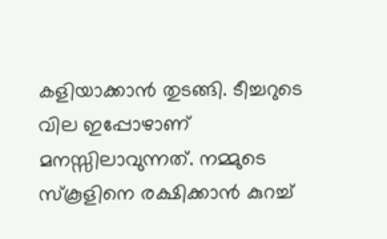കളിയാക്കാന്‍ തുടങ്ങി. ടീച്ചറുടെ വില ഇപ്പോഴാണ് മനസ്സിലാവുന്നത്. നമ്മുടെ സ്‌കൂളിനെ രക്ഷിക്കാന്‍ കുറച്ച്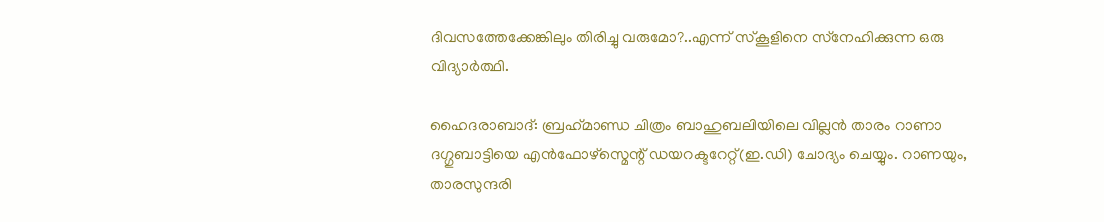ദിവസത്തേക്കേങ്കിലും തിരിച്ചു വരുമോ?..എന്ന് സ്‌കൂളിനെ സ്‌നേഹിക്കുന്ന ഒരു വിദ്യാര്‍ത്ഥി.

ഹൈദരാബാദ്: ബ്രഹ്‌മാണ്ഡ ചിത്രം ബാഹുബലിയിലെ വില്ലന്‍ താരം റാണാ ദഗ്ഗുബാട്ടിയെ എന്‍ഫോഴ്സ്മെന്റ് ഡയറക്ടറേറ്റ്(ഇ.ഡി) ചോദ്യം ചെയ്യും. റാണയും, താരസുന്ദരി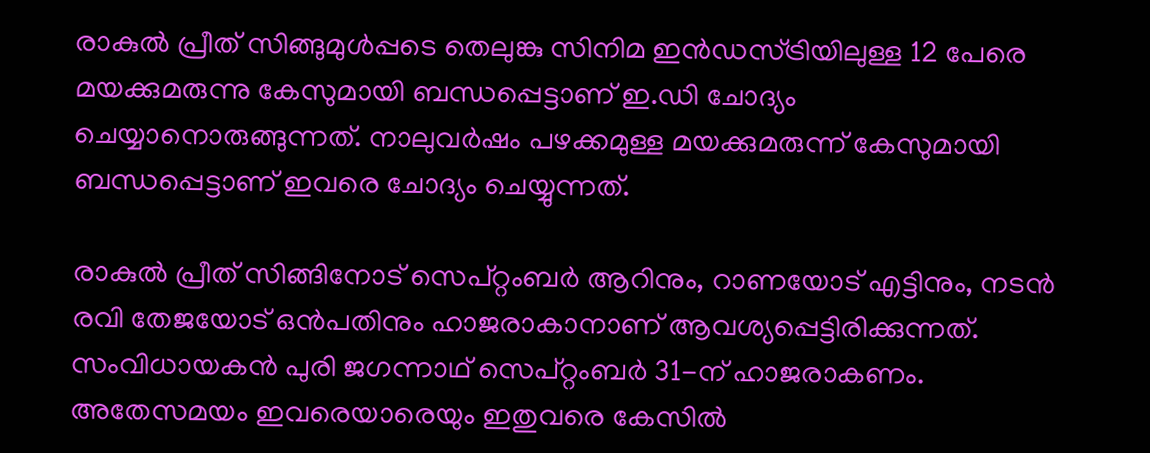രാകുല്‍ പ്രീത് സിങ്ങുമുള്‍പ്പടെ തെലുങ്കു സിനിമ ഇന്‍ഡസ്ട്രിയിലുള്ള 12 പേരെ മയക്കുമരുന്നു കേസുമായി ബന്ധപ്പെട്ടാണ് ഇ.ഡി ചോദ്യം ചെയ്യാനൊരുങ്ങുന്നത്. നാലുവര്‍ഷം പഴക്കമുള്ള മയക്കുമരുന്ന് കേസുമായി ബന്ധപ്പെട്ടാണ് ഇവരെ ചോദ്യം ചെയ്യുന്നത്.

രാകുല്‍ പ്രീത് സിങ്ങിനോട് സെപ്റ്റംബര്‍ ആറിനും, റാണയോട് എട്ടിനും, നടന്‍ രവി തേജയോട് ഒന്‍പതിനും ഹാജരാകാനാണ് ആവശ്യപ്പെട്ടിരിക്കുന്നത്. സംവിധായകന്‍ പുരി ജഗന്നാഥ് സെപ്റ്റംബര്‍ 31-ന് ഹാജരാകണം. അതേസമയം ഇവരെയാരെയും ഇതുവരെ കേസില്‍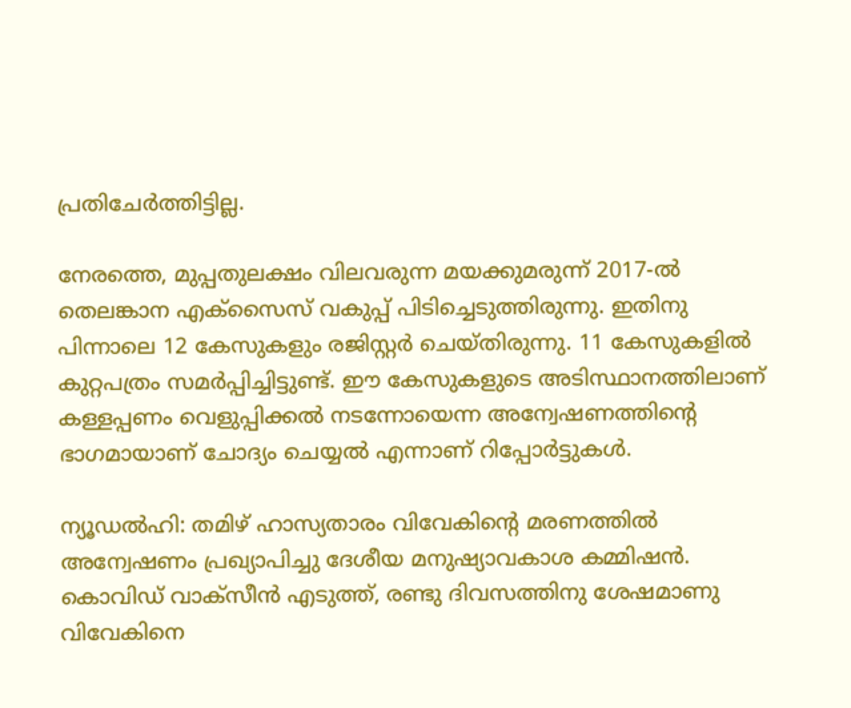പ്രതിചേര്‍ത്തിട്ടില്ല.

നേരത്തെ, മുപ്പതുലക്ഷം വിലവരുന്ന മയക്കുമരുന്ന് 2017-ല്‍ തെലങ്കാന എക്സൈസ് വകുപ്പ് പിടിച്ചെടുത്തിരുന്നു. ഇതിനു പിന്നാലെ 12 കേസുകളും രജിസ്റ്റര്‍ ചെയ്തിരുന്നു. 11 കേസുകളില്‍ കുറ്റപത്രം സമര്‍പ്പിച്ചിട്ടുണ്ട്. ഈ കേസുകളുടെ അടിസ്ഥാനത്തിലാണ് കള്ളപ്പണം വെളുപ്പിക്കല്‍ നടന്നോയെന്ന അന്വേഷണത്തിന്റെ ഭാഗമായാണ് ചോദ്യം ചെയ്യല്‍ എന്നാണ് റിപ്പോര്‍ട്ടുകള്‍.

ന്യൂഡല്‍ഹി: തമിഴ് ഹാസ്യതാരം വിവേകിന്റെ മരണത്തില്‍ അന്വേഷണം പ്രഖ്യാപിച്ചു ദേശീയ മനുഷ്യാവകാശ കമ്മിഷന്‍. കൊവിഡ് വാക്സീന്‍ എടുത്ത്, രണ്ടു ദിവസത്തിനു ശേഷമാണു വിവേകിനെ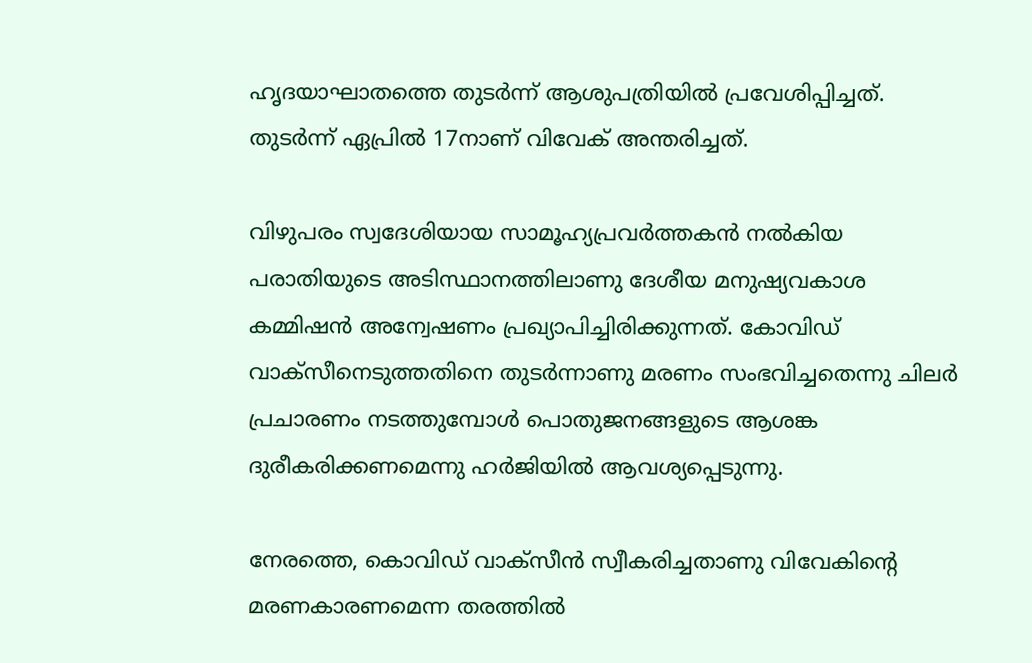ഹൃദയാഘാതത്തെ തുടര്‍ന്ന് ആശുപത്രിയില്‍ പ്രവേശിപ്പിച്ചത്. തുടര്‍ന്ന് ഏപ്രില്‍ 17നാണ് വിവേക് അന്തരിച്ചത്.

വിഴുപരം സ്വദേശിയായ സാമൂഹ്യപ്രവര്‍ത്തകന്‍ നല്‍കിയ പരാതിയുടെ അടിസ്ഥാനത്തിലാണു ദേശീയ മനുഷ്യവകാശ കമ്മിഷന്‍ അന്വേഷണം പ്രഖ്യാപിച്ചിരിക്കുന്നത്. കോവിഡ് വാക്സീനെടുത്തതിനെ തുടര്‍ന്നാണു മരണം സംഭവിച്ചതെന്നു ചിലര്‍ പ്രചാരണം നടത്തുമ്പോള്‍ പൊതുജനങ്ങളുടെ ആശങ്ക ദുരീകരിക്കണമെന്നു ഹര്‍ജിയില്‍ ആവശ്യപ്പെടുന്നു.

നേരത്തെ, കൊവിഡ് വാക്സീന്‍ സ്വീകരിച്ചതാണു വിവേകിന്റെ മരണകാരണമെന്ന തരത്തില്‍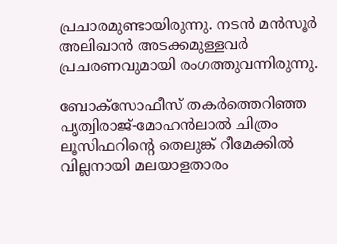പ്രചാരമുണ്ടായിരുന്നു. നടന്‍ മന്‍സൂര്‍ അലിഖാന്‍ അടക്കമുള്ളവര്‍ പ്രചരണവുമായി രംഗത്തുവന്നിരുന്നു.

ബോക്സോഫീസ് തകര്‍ത്തെറിഞ്ഞ പൃത്വിരാജ്-മോഹന്‍ലാല്‍ ചിത്രം ലൂസിഫറിന്റെ തെലുങ്ക് റീമേക്കില്‍ വില്ലനായി മലയാളതാരം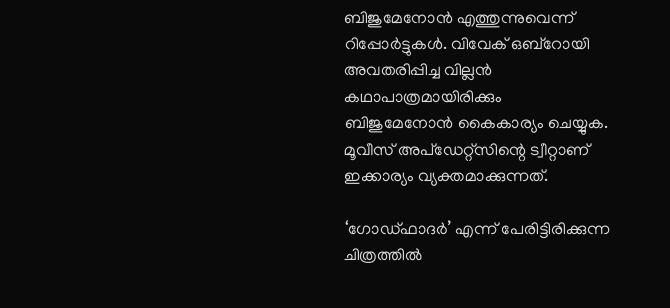ബിജുമേനോന്‍ എത്തുന്നുവെന്ന് റിപ്പോര്‍ട്ടുകള്‍. വിവേക് ഒബ്റോയി അവതരിപ്പിച്ച വില്ലന്‍ കഥാപാത്രമായിരിക്കും ബിജുമേനോന്‍ കൈകാര്യം ചെയ്യുക. മൂവീസ് അപ്ഡേറ്റ്സിന്റെ ട്വീറ്റാണ് ഇക്കാര്യം വ്യക്തമാക്കുന്നത്.

‘ഗോഡ്ഫാദര്‍’ എന്ന് പേരിട്ടിരിക്കുന്ന ചിത്രത്തില്‍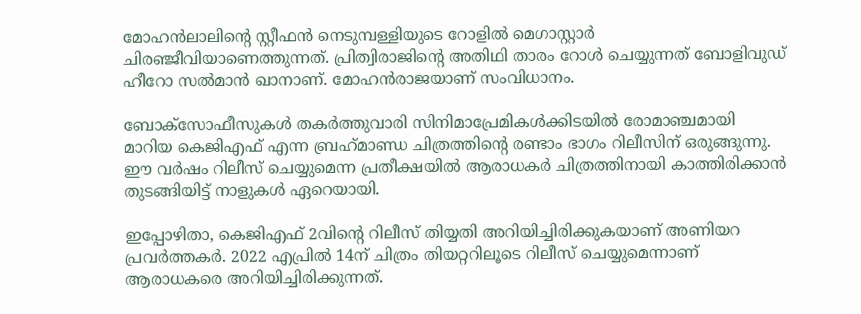മോഹന്‍ലാലിന്റെ സ്റ്റീഫന്‍ നെടുമ്പള്ളിയുടെ റോളില്‍ മെഗാസ്റ്റാര്‍ ചിരഞ്ജീവിയാണെത്തുന്നത്. പ്രിത്വിരാജിന്റെ അതിഥി താരം റോള്‍ ചെയ്യുന്നത് ബോളിവുഡ് ഹീറോ സല്‍മാന്‍ ഖാനാണ്. മോഹന്‍രാജയാണ് സംവിധാനം.

ബോക്‌സോഫീസുകള്‍ തകര്‍ത്തുവാരി സിനിമാപ്രേമികള്‍ക്കിടയില്‍ രോമാഞ്ചമായി മാറിയ കെജിഎഫ് എന്ന ബ്രഹ്‌മാണ്ഡ ചിത്രത്തിന്റെ രണ്ടാം ഭാഗം റിലീസിന് ഒരുങ്ങുന്നു. ഈ വര്‍ഷം റിലീസ് ചെയ്യുമെന്ന പ്രതീക്ഷയില്‍ ആരാധകര്‍ ചിത്രത്തിനായി കാത്തിരിക്കാന്‍ തുടങ്ങിയിട്ട് നാളുകള്‍ ഏറെയായി.

ഇപ്പോഴിതാ, കെജിഎഫ് 2വിന്റെ റിലീസ് തിയ്യതി അറിയിച്ചിരിക്കുകയാണ് അണിയറ പ്രവര്‍ത്തകര്‍. 2022 എപ്രില്‍ 14ന് ചിത്രം തിയറ്ററിലൂടെ റിലീസ് ചെയ്യുമെന്നാണ് ആരാധകരെ അറിയിച്ചിരിക്കുന്നത്.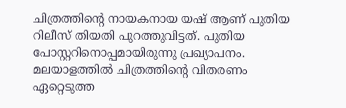ചിത്രത്തിന്റെ നായകനായ യഷ് ആണ് പുതിയ റിലീസ് തിയതി പുറത്തുവിട്ടത്. പുതിയ പോസ്റ്ററിനൊപ്പമായിരുന്നു പ്രഖ്യാപനം. മലയാളത്തില്‍ ചിത്രത്തിന്റെ വിതരണം ഏറ്റെടുത്ത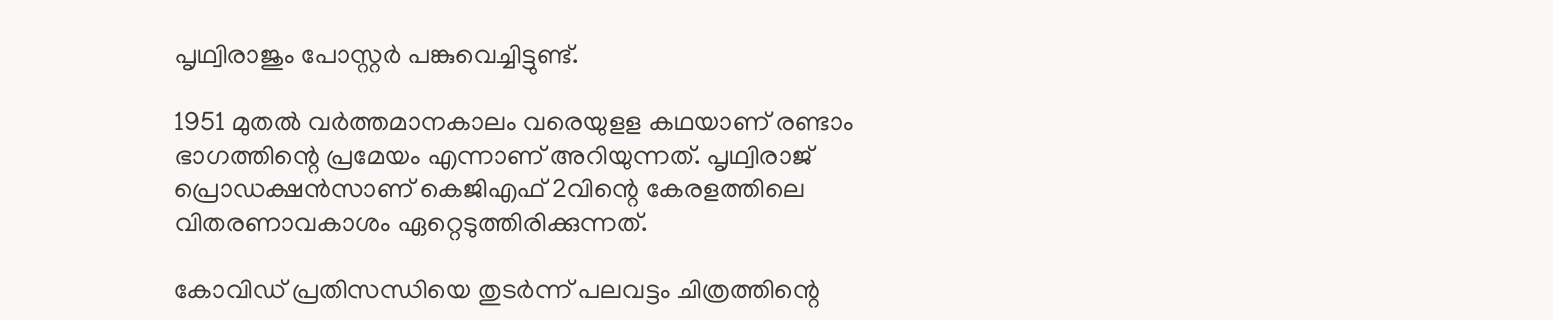പൃഥ്വിരാജും പോസ്റ്റര്‍ പങ്കുവെച്ചിട്ടുണ്ട്.

1951 മുതല്‍ വര്‍ത്തമാനകാലം വരെയുളള കഥയാണ് രണ്ടാം ഭാഗത്തിന്റെ പ്രമേയം എന്നാണ് അറിയുന്നത്. പൃഥ്വിരാജ് പ്രൊഡക്ഷന്‍സാണ് കെജിഎഫ് 2വിന്റെ കേരളത്തിലെ വിതരണാവകാശം ഏറ്റെടുത്തിരിക്കുന്നത്.

കോവിഡ് പ്രതിസന്ധിയെ തുടര്‍ന്ന് പലവട്ടം ചിത്രത്തിന്റെ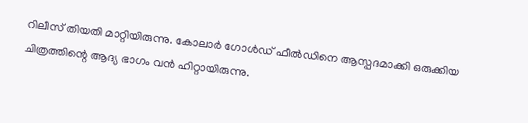റിലീസ് തിയതി മാറ്റിയിരുന്നു. കോലാര്‍ ഗോള്‍ഡ് ഫീല്‍ഡിനെ ആസ്പദമാക്കി ഒരുക്കിയ ചിത്രത്തിന്റെ ആദ്യ ഭാഗം വന്‍ ഹിറ്റായിരുന്നു.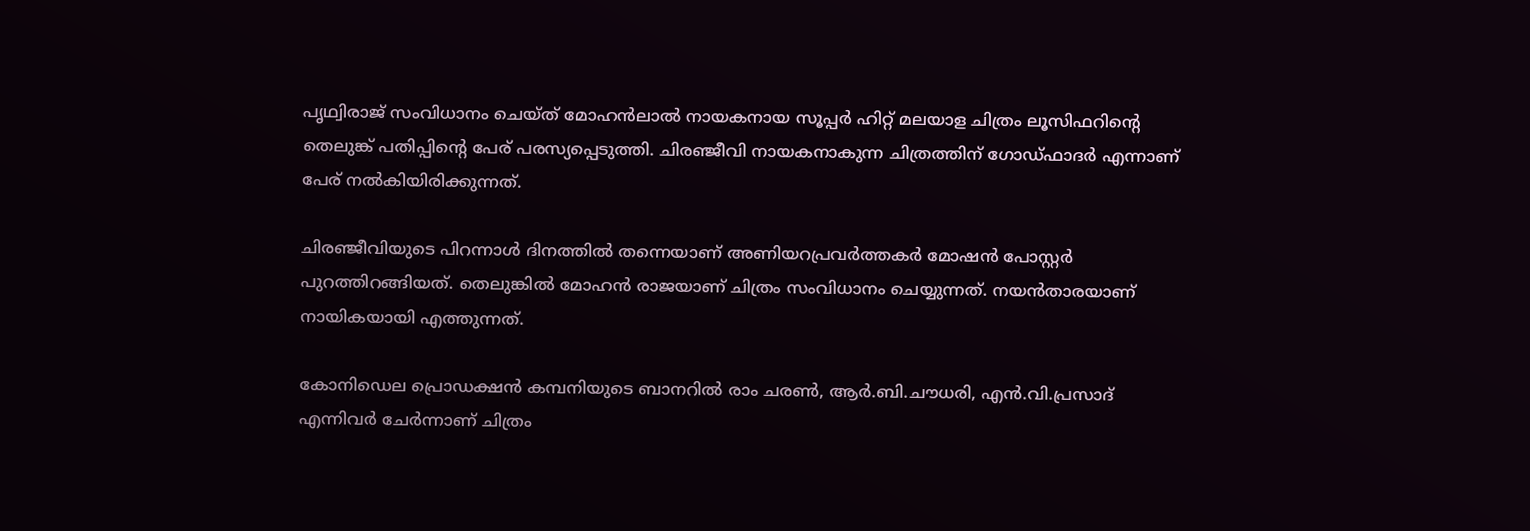പൃഥ്വിരാജ് സംവിധാനം ചെയ്ത് മോഹന്‍ലാല്‍ നായകനായ സൂപ്പര്‍ ഹിറ്റ് മലയാള ചിത്രം ലൂസിഫറിന്റെ തെലുങ്ക് പതിപ്പിന്റെ പേര് പരസ്യപ്പെടുത്തി. ചിരഞ്ജീവി നായകനാകുന്ന ചിത്രത്തിന് ഗോഡ്ഫാദര്‍ എന്നാണ് പേര് നല്‍കിയിരിക്കുന്നത്.

ചിരഞ്ജീവിയുടെ പിറന്നാള്‍ ദിനത്തില്‍ തന്നെയാണ് അണിയറപ്രവര്‍ത്തകര്‍ മോഷന്‍ പോസ്റ്റര്‍ പുറത്തിറങ്ങിയത്. തെലുങ്കില്‍ മോഹന്‍ രാജയാണ് ചിത്രം സംവിധാനം ചെയ്യുന്നത്. നയന്‍താരയാണ് നായികയായി എത്തുന്നത്.

കോനിഡെല പ്രൊഡക്ഷന്‍ കമ്പനിയുടെ ബാനറില്‍ രാം ചരണ്‍, ആര്‍.ബി.ചൗധരി, എന്‍.വി.പ്രസാദ് എന്നിവര്‍ ചേര്‍ന്നാണ് ചിത്രം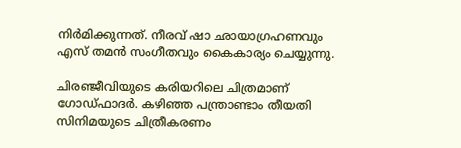നിര്‍മിക്കുന്നത്. നീരവ് ഷാ ഛായാഗ്രഹണവും എസ് തമന്‍ സംഗീതവും കൈകാര്യം ചെയ്യുന്നു.

ചിരഞ്ജീവിയുടെ കരിയറിലെ ചിത്രമാണ് ഗോഡ്ഫാദര്‍. കഴിഞ്ഞ പന്ത്രാണ്ടാം തീയതി സിനിമയുടെ ചിത്രീകരണം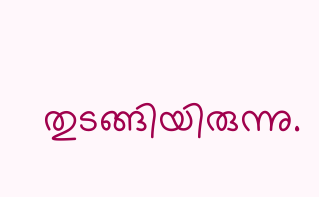തുടങ്ങിയിരുന്നു.